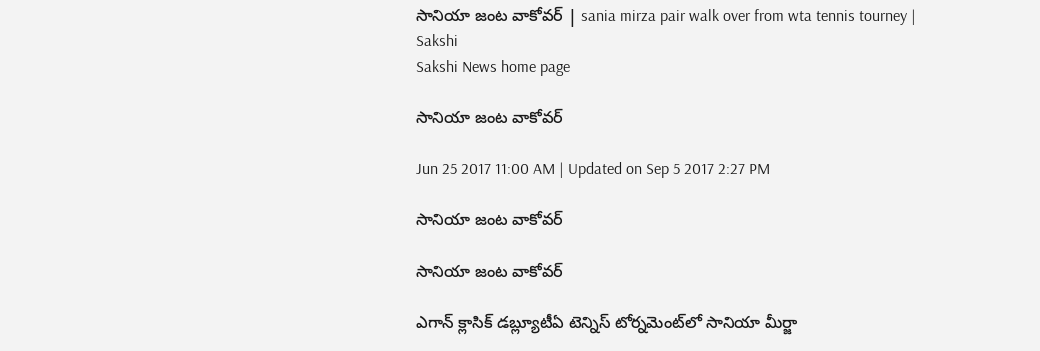సానియా జంట వాకోవర్‌ | sania mirza pair walk over from wta tennis tourney | Sakshi
Sakshi News home page

సానియా జంట వాకోవర్‌

Jun 25 2017 11:00 AM | Updated on Sep 5 2017 2:27 PM

సానియా జంట వాకోవర్‌

సానియా జంట వాకోవర్‌

ఎగాన్‌ క్లాసిక్‌ డబ్ల్యూటీఏ టెన్నిస్‌ టోర్నమెంట్‌లో సానియా మీర్జా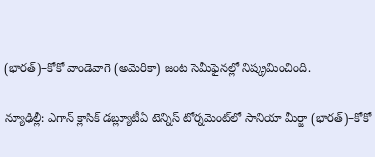(భారత్‌)–కోకో వాండెవాగె (అమెరికా) జంట సెమీఫైనల్లో నిష్క్రమించింది.

న్యూఢిల్లీ: ఎగాన్‌ క్లాసిక్‌ డబ్ల్యూటీఏ టెన్నిస్‌ టోర్నమెంట్‌లో సానియా మీర్జా (భారత్‌)–కోకో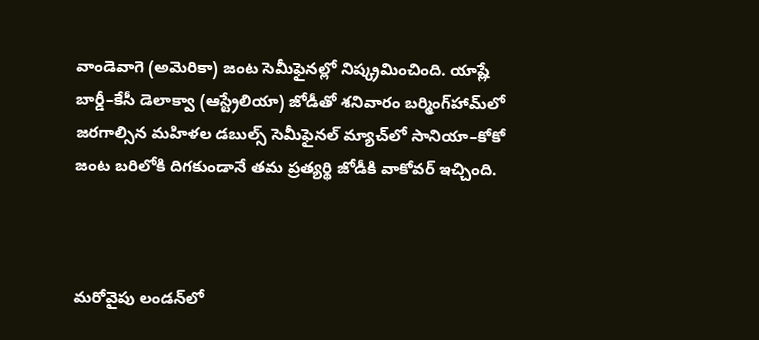వాండెవాగె (అమెరికా) జంట సెమీఫైనల్లో నిష్క్రమించింది. యాష్లే బార్డీ–కేసీ డెలాక్వా (ఆస్ట్రేలియా) జోడీతో శనివారం బర్మింగ్‌హామ్‌లో జరగాల్సిన మహిళల డబుల్స్‌ సెమీఫైనల్‌ మ్యాచ్‌లో సానియా–కోకో జంట బరిలోకి దిగకుండానే తమ ప్రత్యర్థి జోడీకి వాకోవర్‌ ఇచ్చింది.



మరోవైపు లండన్‌లో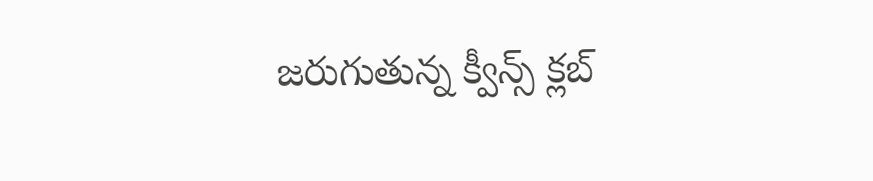జరుగుతున్న క్వీన్స్‌ క్లబ్‌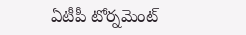ఏటీపీ టోర్నమెంట్‌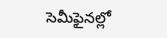సెమీఫైనల్లో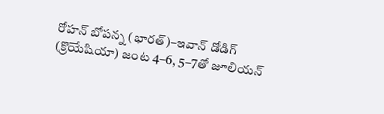రోహన్‌ బోపన్న (భారత్‌)–ఇవాన్‌ డోడిగ్‌ (క్రొయేషియా) జంట 4–6, 5–7తో జూలియన్‌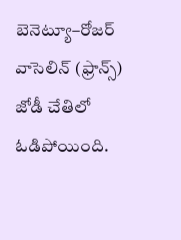బెనెట్యూ–రోజర్‌ వాసెలిన్‌ (ఫ్రాన్స్‌) జోడీ చేతిలో ఓడిపోయింది.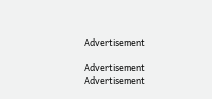Advertisement

Advertisement
Advertisement